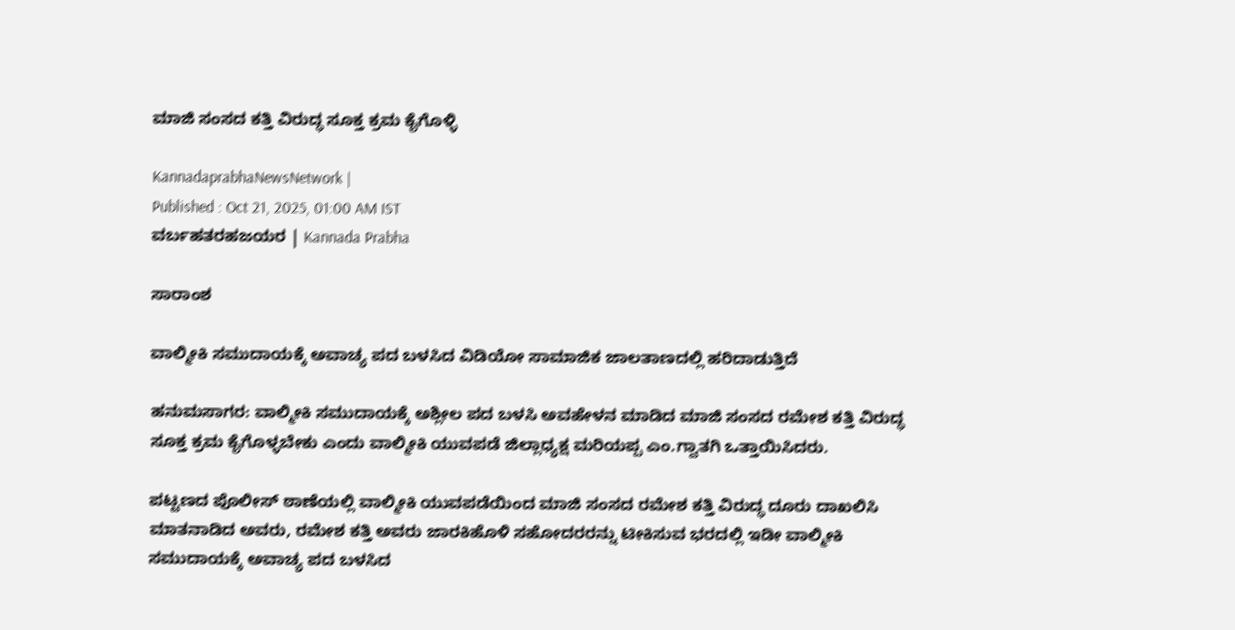ಮಾಜಿ ಸಂಸದ ಕತ್ತಿ ವಿರುದ್ಧ ಸೂಕ್ತ ಕ್ರಮ ಕೈಗೊಳ್ಳಿ

KannadaprabhaNewsNetwork |
Published : Oct 21, 2025, 01:00 AM IST
ವರ್ಬಹತರಹಜಯರ | Kannada Prabha

ಸಾರಾಂಶ

ವಾಲ್ಮೀಕಿ ಸಮುದಾಯಕ್ಕೆ ಅವಾಚ್ಯ ಪದ ಬಳಸಿದ ವಿಡಿಯೋ ಸಾಮಾಜಿಕ ಜಾಲತಾಣದಲ್ಲಿ ಹರಿದಾಡುತ್ತಿದೆ

ಹನುಮಸಾಗರ: ವಾಲ್ಮೀಕಿ ಸಮುದಾಯಕ್ಕೆ ಅಶ್ಲೀಲ ಪದ ಬಳಸಿ ಅವಹೇಳನ ಮಾಡಿದ ಮಾಜಿ ಸಂಸದ ರಮೇಶ ಕತ್ತಿ ವಿರುದ್ಧ ಸೂಕ್ತ ಕ್ರಮ ಕೈಗೊಳ್ಳಬೇಕು ಎಂದು ವಾಲ್ಮೀಕಿ ಯುವಪಡೆ ಜಿಲ್ಲಾಧ್ಯಕ್ಷ ಮರಿಯಪ್ಪ ಎಂ.ಗ್ವಾತಗಿ ಒತ್ತಾಯಿಸಿದರು.

ಪಟ್ಟಣದ ಪೊಲೀಸ್ ಠಾಣೆಯಲ್ಲಿ ವಾಲ್ಮೀಕಿ ಯುವಪಡೆಯಿಂದ ಮಾಜಿ ಸಂಸದ ರಮೇಶ ಕತ್ತಿ ವಿರುದ್ಧ ದೂರು ದಾಖಲಿಸಿ ಮಾತನಾಡಿದ ಅವರು, ರಮೇಶ ಕತ್ತಿ ಅವರು ಜಾರಕಿಹೊಳಿ ಸಹೋದರರನ್ನು ಟೀಕಿಸುವ ಭರದಲ್ಲಿ ಇಡೀ ವಾಲ್ಮೀಕಿ ಸಮುದಾಯಕ್ಕೆ ಅವಾಚ್ಯ ಪದ ಬಳಸಿದ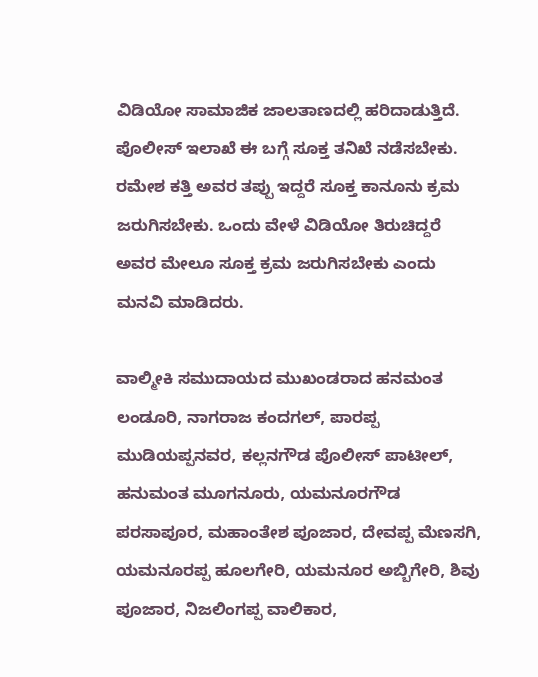ವಿಡಿಯೋ ಸಾಮಾಜಿಕ ಜಾಲತಾಣದಲ್ಲಿ ಹರಿದಾಡುತ್ತಿದೆ. ಪೊಲೀಸ್ ಇಲಾಖೆ ಈ ಬಗ್ಗೆ ಸೂಕ್ತ ತನಿಖೆ ನಡೆಸಬೇಕು. ರಮೇಶ ಕತ್ತಿ ಅವರ ತಪ್ಪು ಇದ್ದರೆ ಸೂಕ್ತ ಕಾನೂನು ಕ್ರಮ ಜರುಗಿಸಬೇಕು. ಒಂದು ವೇಳೆ ವಿಡಿಯೋ ತಿರುಚಿದ್ದರೆ ಅವರ ಮೇಲೂ ಸೂಕ್ತ ಕ್ರಮ ಜರುಗಿಸಬೇಕು ಎಂದು ಮನವಿ ಮಾಡಿದರು.

ವಾಲ್ಮೀಕಿ ಸಮುದಾಯದ ಮುಖಂಡರಾದ ಹನಮಂತ ಲಂಡೂರಿ, ನಾಗರಾಜ ಕಂದಗಲ್, ಪಾರಪ್ಪ ಮುಡಿಯಪ್ಪನವರ, ಕಲ್ಲನಗೌಡ ಪೊಲೀಸ್ ಪಾಟೀಲ್, ಹನುಮಂತ ಮೂಗನೂರು, ಯಮನೂರಗೌಡ ಪರಸಾಪೂರ, ಮಹಾಂತೇಶ ಪೂಜಾರ, ದೇವಪ್ಪ ಮೆಣಸಗಿ, ಯಮನೂರಪ್ಪ ಹೂಲಗೇರಿ, ಯಮನೂರ ಅಬ್ಬಿಗೇರಿ, ಶಿವು ಪೂಜಾರ, ನಿಜಲಿಂಗಪ್ಪ ವಾಲಿಕಾರ,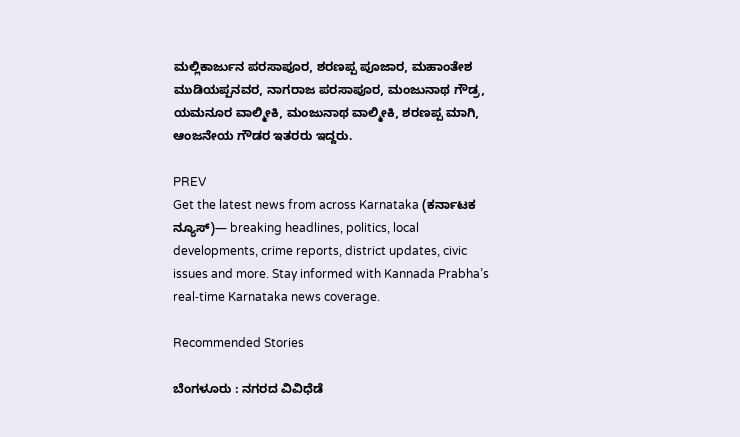ಮಲ್ಲಿಕಾರ್ಜುನ ಪರಸಾಪೂರ, ಶರಣಪ್ಪ ಪೂಜಾರ, ಮಹಾಂತೇಶ ಮುಡಿಯಪ್ಪನವರ, ನಾಗರಾಜ ಪರಸಾಪೂರ, ಮಂಜುನಾಥ ಗೌಡ್ರ, ಯಮನೂರ ವಾಲ್ಮೀಕಿ, ಮಂಜುನಾಥ ವಾಲ್ಮೀಕಿ, ಶರಣಪ್ಪ ಮಾಗಿ, ಆಂಜನೇಯ ಗೌಡರ ಇತರರು ಇದ್ದರು.

PREV
Get the latest news from across Karnataka (ಕರ್ನಾಟಕ ನ್ಯೂಸ್)— breaking headlines, politics, local developments, crime reports, district updates, civic issues and more. Stay informed with Kannada Prabha’s real‑time Karnataka news coverage.

Recommended Stories

ಬೆಂಗಳೂರು : ನಗರದ ವಿವಿಧೆಡೆ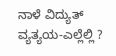ನಾಳೆ ವಿದ್ಯುತ್ ವ್ಯತ್ಯಯ-ಎಲ್ಲೆಲ್ಲಿ ?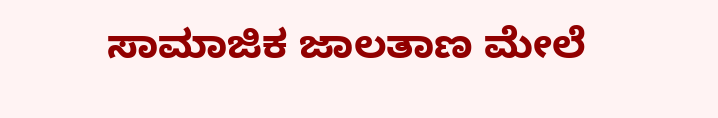ಸಾಮಾಜಿಕ ಜಾಲತಾಣ ಮೇಲೆ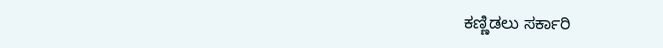ಕಣ್ಣಿಡಲು ಸರ್ಕಾರಿ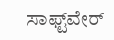ಸಾಫ್ಟ್‌ವೇರ್‌